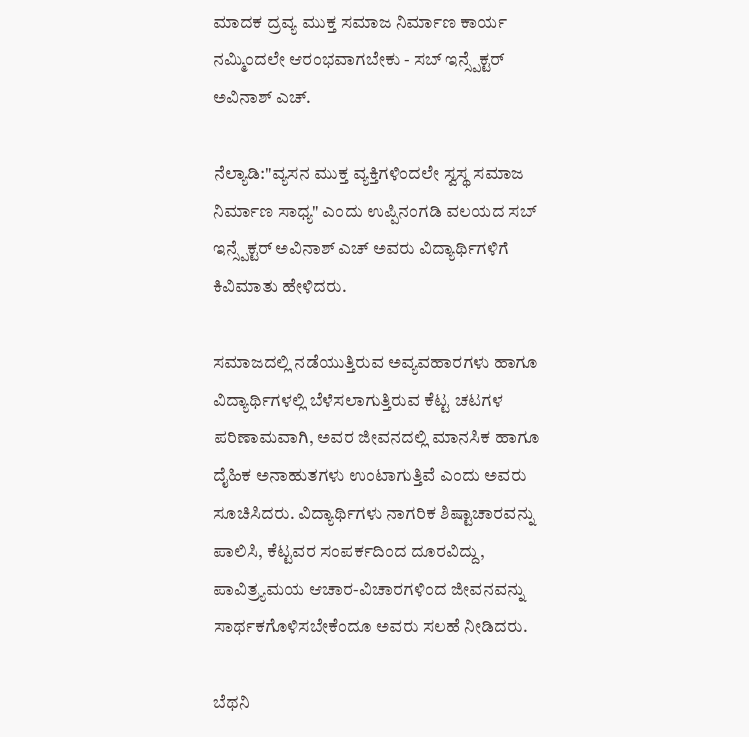ಮಾದಕ ದ್ರವ್ಯ ಮುಕ್ತ ಸಮಾಜ ನಿರ್ಮಾಣ ಕಾರ್ಯ ನಮ್ಮಿಂದಲೇ ಆರಂಭವಾಗಬೇಕು - ಸಬ್ ಇನ್ಸ್ಪೆಕ್ಟರ್ ಅವಿನಾಶ್ ಎಚ್.

ನೆಲ್ಯಾಡಿ:"ವ್ಯಸನ ಮುಕ್ತ ವ್ಯಕ್ತಿಗಳಿಂದಲೇ ಸ್ವಸ್ಥ ಸಮಾಜ ನಿರ್ಮಾಣ ಸಾಧ್ಯ" ಎಂದು ಉಪ್ಪಿನಂಗಡಿ ವಲಯದ ಸಬ್ ಇನ್ಸ್ಪೆಕ್ಟರ್ ಅವಿನಾಶ್ ಎಚ್ ಅವರು ವಿದ್ಯಾರ್ಥಿಗಳಿಗೆ ಕಿವಿಮಾತು ಹೇಳಿದರು.

ಸಮಾಜದಲ್ಲಿ ನಡೆಯುತ್ತಿರುವ ಅವ್ಯವಹಾರಗಳು ಹಾಗೂ ವಿದ್ಯಾರ್ಥಿಗಳಲ್ಲಿ ಬೆಳೆಸಲಾಗುತ್ತಿರುವ ಕೆಟ್ಟ ಚಟಗಳ ಪರಿಣಾಮವಾಗಿ, ಅವರ ಜೀವನದಲ್ಲಿ ಮಾನಸಿಕ ಹಾಗೂ ದೈಹಿಕ ಅನಾಹುತಗಳು ಉಂಟಾಗುತ್ತಿವೆ ಎಂದು ಅವರು ಸೂಚಿಸಿದರು. ವಿದ್ಯಾರ್ಥಿಗಳು ನಾಗರಿಕ ಶಿಷ್ಟಾಚಾರವನ್ನು ಪಾಲಿಸಿ, ಕೆಟ್ಟವರ ಸಂಪರ್ಕದಿಂದ ದೂರವಿದ್ದು, ಪಾವಿತ್ರ್ಯಮಯ ಆಚಾರ-ವಿಚಾರಗಳಿಂದ ಜೀವನವನ್ನು ಸಾರ್ಥಕಗೊಳಿಸಬೇಕೆಂದೂ ಅವರು ಸಲಹೆ ನೀಡಿದರು.

ಬೆಥನಿ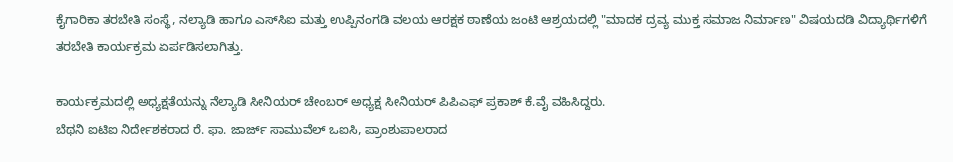ಕೈಗಾರಿಕಾ ತರಬೇತಿ ಸಂಸ್ಥೆ, ನಲ್ಯಾಡಿ ಹಾಗೂ ಎಸ್‌ಸಿಐ ಮತ್ತು ಉಪ್ಪಿನಂಗಡಿ ವಲಯ ಆರಕ್ಷಕ ಠಾಣೆಯ ಜಂಟಿ ಆಶ್ರಯದಲ್ಲಿ "ಮಾದಕ ದ್ರವ್ಯ ಮುಕ್ತ ಸಮಾಜ ನಿರ್ಮಾಣ" ವಿಷಯದಡಿ ವಿದ್ಯಾರ್ಥಿಗಳಿಗೆ ತರಬೇತಿ ಕಾರ್ಯಕ್ರಮ ಏರ್ಪಡಿಸಲಾಗಿತ್ತು.

ಕಾರ್ಯಕ್ರಮದಲ್ಲಿ ಅಧ್ಯಕ್ಷತೆಯನ್ನು ನೆಲ್ಯಾಡಿ ಸೀನಿಯರ್ ಚೇಂಬರ್ ಅಧ್ಯಕ್ಷ ಸೀನಿಯರ್ ಪಿಪಿಎಫ್ ಪ್ರಕಾಶ್ ಕೆ.ವೈ ವಹಿಸಿದ್ದರು.
ಬೆಥನಿ ಐಟಿಐ ನಿರ್ದೇಶಕರಾದ ರೆ. ಫಾ. ಜಾರ್ಜ್ ಸಾಮುವೆಲ್ ಒಐಸಿ, ಪ್ರಾಂಶುಪಾಲರಾದ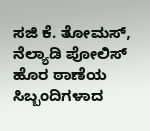ಸಜಿ ಕೆ. ತೋಮಸ್, ನೆಲ್ಯಾಡಿ ಪೋಲಿಸ್ ಹೊರ ಠಾಣೆಯ ಸಿಬ್ಬಂದಿಗಳಾದ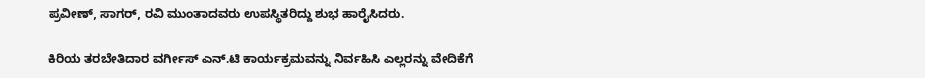ಪ್ರವೀಣ್, ಸಾಗರ್, ರವಿ ಮುಂತಾದವರು ಉಪಸ್ಥಿತರಿದ್ದು ಶುಭ ಹಾರೈಸಿದರು.

ಕಿರಿಯ ತರಬೇತಿದಾರ ವರ್ಗೀಸ್ ಎನ್.ಟಿ ಕಾರ್ಯಕ್ರಮವನ್ನು ನಿರ್ವಹಿಸಿ ಎಲ್ಲರನ್ನು ವೇದಿಕೆಗೆ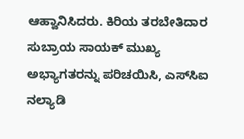ಆಹ್ವಾನಿಸಿದರು. ಕಿರಿಯ ತರಬೇತಿದಾರ ಸುಬ್ರಾಯ ಸಾಯಕ್ ಮುಖ್ಯ ಅಭ್ಯಾಗತರನ್ನು ಪರಿಚಯಿಸಿ, ಎಸ್‌ಸಿಐ ನಲ್ಯಾಡಿ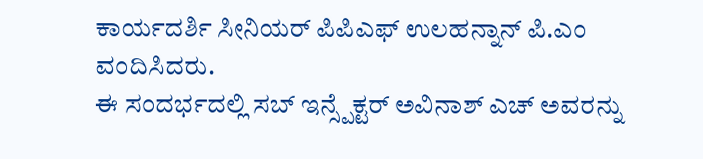ಕಾರ್ಯದರ್ಶಿ ಸೀನಿಯರ್ ಪಿಪಿಎಫ್ ಉಲಹನ್ನಾನ್ ಪಿ.ಎಂ ವಂದಿಸಿದರು.
ಈ ಸಂದರ್ಭದಲ್ಲಿ ಸಬ್ ಇನ್ಸ್ಪೆಕ್ಟರ್ ಅವಿನಾಶ್ ಎಚ್ ಅವರನ್ನು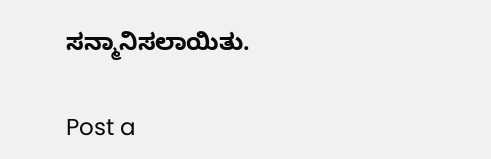ಸನ್ಮಾನಿಸಲಾಯಿತು.

Post a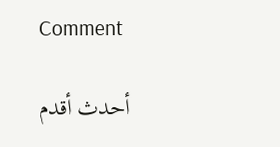Comment

أحدث أقدم